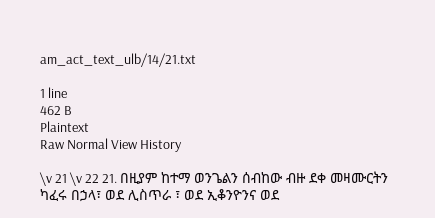am_act_text_ulb/14/21.txt

1 line
462 B
Plaintext
Raw Normal View History

\v 21 \v 22 21. በዚያም ከተማ ወንጌልን ሰብከው ብዙ ደቀ መዛሙርትን ካፈሩ በኃላ፣ ወደ ሊስጥራ ፣ ወደ ኢቆንዮንና ወደ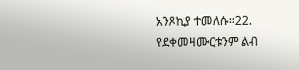አንጾኪያ ተመለሱ።22. የደቀመዛሙርቱንም ልብ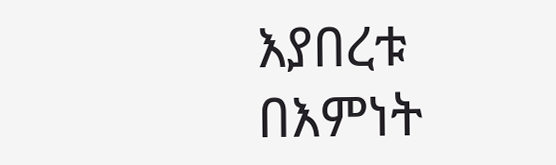እያበረቱ በእምነት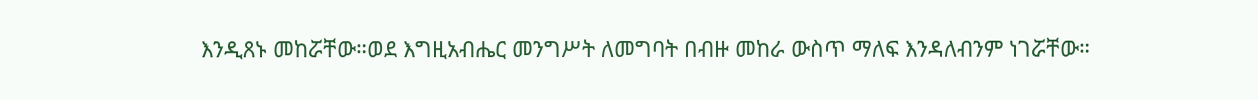እንዲጸኑ መከሯቸው።ወደ እግዚአብሔር መንግሥት ለመግባት በብዙ መከራ ውስጥ ማለፍ እንዳለብንም ነገሯቸው።